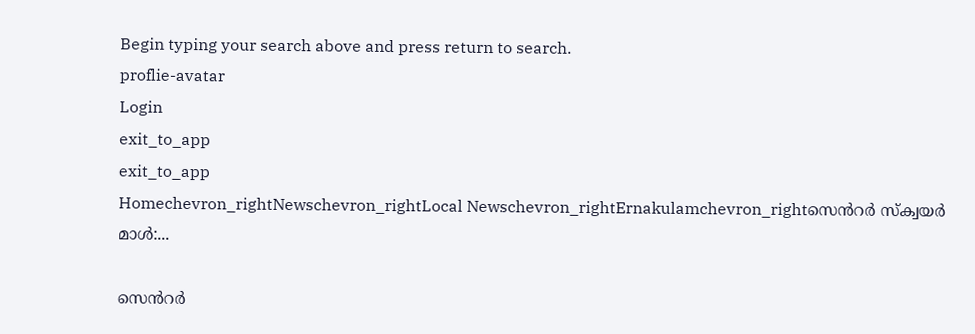Begin typing your search above and press return to search.
proflie-avatar
Login
exit_to_app
exit_to_app
Homechevron_rightNewschevron_rightLocal Newschevron_rightErnakulamchevron_rightസെൻറർ സ്‌ക്വയർ മാൾ:...

സെൻറർ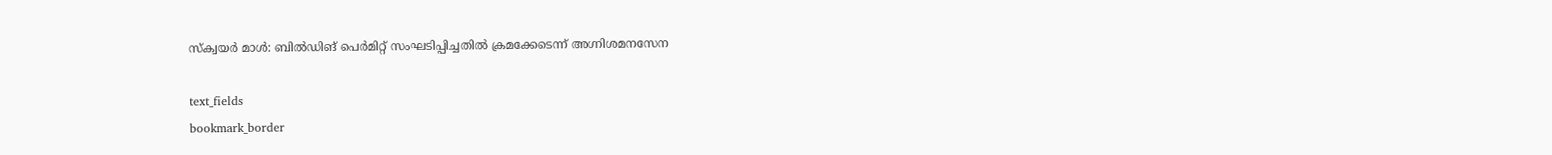സ്‌ക്വയർ മാൾ: ബിൽഡിങ് പെർമിറ്റ് സംഘടിപ്പിച്ചതിൽ ക്രമക്കേടെന്ന് അഗ്നിശമനസേന

text_fields
bookmark_border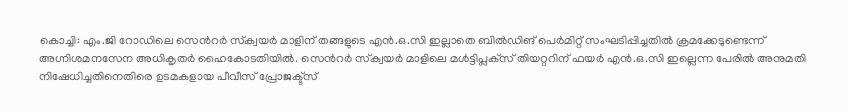കൊച്ചി: എം.ജി റോഡിലെ സെൻറർ സ്‌ക്വയർ മാളിന് തങ്ങളുടെ എൻ.ഒ.സി ഇല്ലാതെ ബിൽഡിങ് പെർമിറ്റ് സംഘടിപ്പിച്ചതിൽ ക്രമക്കേടുണ്ടെന്ന് അഗ്നിശമനസേന അധികൃതർ ഹൈകോടതിയിൽ. സെൻറർ സ്‌ക്വയർ മാളിലെ മൾട്ടിപ്ലക്‌സ് തിയറ്ററിന് ഫയർ എൻ.ഒ.സി ഇല്ലെന്ന പേരിൽ അനുമതി നിഷേധിച്ചതിനെതിരെ ഉടമകളായ പീവീസ് പ്രോജക്ട്സ്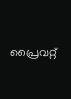പ്രൈവറ്റ്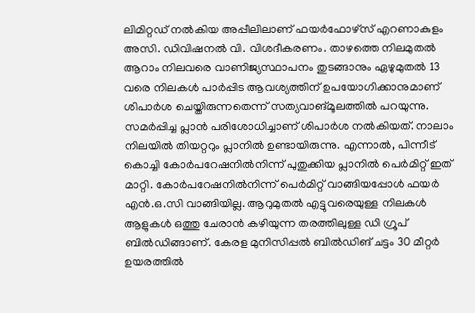ലിമിറ്റഡ് നൽകിയ അപ്പീലിലാണ് ഫയർഫോഴ്സ് എറണാകുളം അസി. ഡിവിഷനൽ വി. വിശദീകരണം. താഴത്തെ നിലമുതൽ ആറാം നിലവരെ വാണിജ്യസ്ഥാപനം തുടങ്ങാനും ഏഴുമുതൽ 13 വരെ നിലകൾ പാർപ്പിട ആവശ്യത്തിന് ഉപയോഗിക്കാനുമാണ് ശിപാർശ ചെയ്തിരുന്നതെന്ന് സത്യവാങ്മൂലത്തിൽ പറയുന്നു. സമർപ്പിച്ച പ്ലാൻ പരിശോധിച്ചാണ് ശിപാർശ നൽകിയത്. നാലാം നിലയിൽ തിയറ്ററും പ്ലാനിൽ ഉണ്ടായിരുന്നു. എന്നാൽ, പിന്നീട് കൊച്ചി കോർപറേഷനിൽനിന്ന് പുതുക്കിയ പ്ലാനിൽ പെർമിറ്റ് ഇത് മാറ്റി. കോർപറേഷനിൽനിന്ന് പെർമിറ്റ് വാങ്ങിയപ്പോൾ ഫയർ എൻ.ഒ.സി വാങ്ങിയില്ല. ആറുമുതൽ എട്ടുവരെയുള്ള നിലകൾ ആളുകൾ ഒത്തു ചേരാൻ കഴിയുന്ന തരത്തിലുള്ള ഡി ഗ്രൂപ് ബിൽഡിങ്ങാണ്. കേരള മുനിസിപ്പൽ ബിൽഡിങ് ചട്ടം 30 മീറ്റർ ഉയരത്തിൽ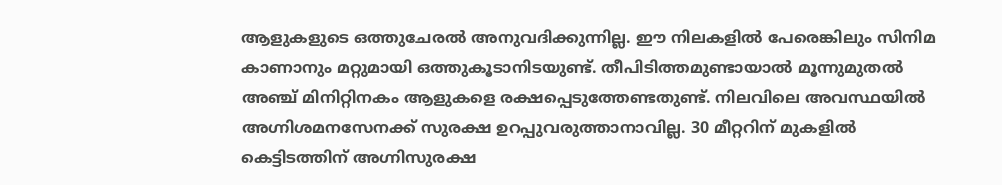ആളുകളുടെ ഒത്തുചേരൽ അനുവദിക്കുന്നില്ല. ഈ നിലകളിൽ പേരെങ്കിലും സിനിമ കാണാനും മറ്റുമായി ഒത്തുകൂടാനിടയുണ്ട്. തീപിടിത്തമുണ്ടായാൽ മൂന്നുമുതൽ അഞ്ച് മിനിറ്റിനകം ആളുകളെ രക്ഷപ്പെടുത്തേണ്ടതുണ്ട്. നിലവിലെ അവസ്ഥയിൽ അഗ്നിശമനസേനക്ക് സുരക്ഷ ഉറപ്പുവരുത്താനാവില്ല. 30 മീറ്ററിന് മുകളിൽ കെട്ടിടത്തിന് അഗ്നിസുരക്ഷ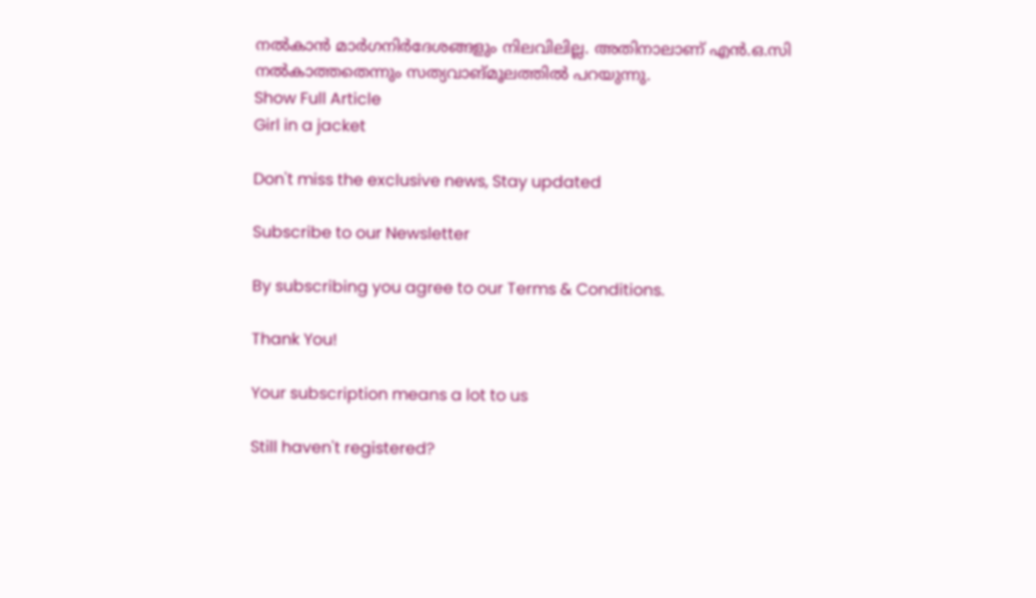നൽകാൻ മാർഗനിർദേശങ്ങളും നിലവിലില്ല. അതിനാലാണ് എൻ.ഒ.സി നൽകാത്തതെന്നും സത്യവാങ്മൂലത്തിൽ പറയുന്നു.
Show Full Article
Girl in a jacket

Don't miss the exclusive news, Stay updated

Subscribe to our Newsletter

By subscribing you agree to our Terms & Conditions.

Thank You!

Your subscription means a lot to us

Still haven't registered?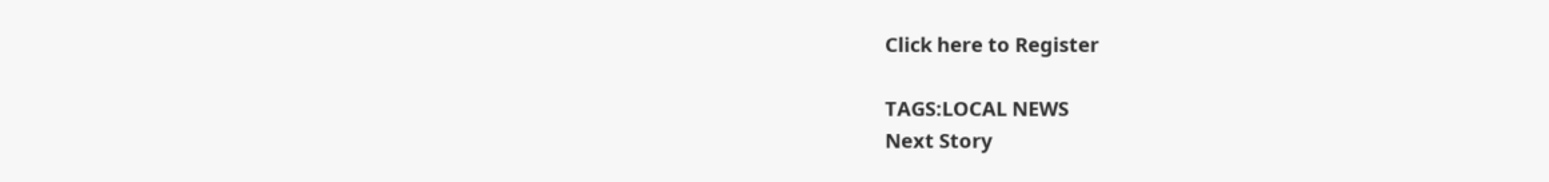Click here to Register

TAGS:LOCAL NEWS
Next Story